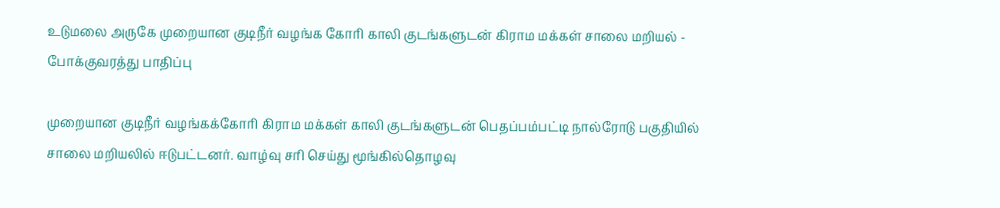உடுமலை அருகே முறையான குடிநீர் வழங்க கோரி காலி குடங்களுடன் கிராம மக்கள் சாலை மறியல் - போக்குவரத்து பாதிப்பு

முறையான குடிநீர் வழங்கக்கோரி கிராம மக்கள் காலி குடங்களுடன் பெதப்பம்பட்டி நால்ரோடு பகுதியில் சாலை மறியலில் ஈடுபட்டனர். வாழ்வு சரி செய்து மூங்கில்தொழவு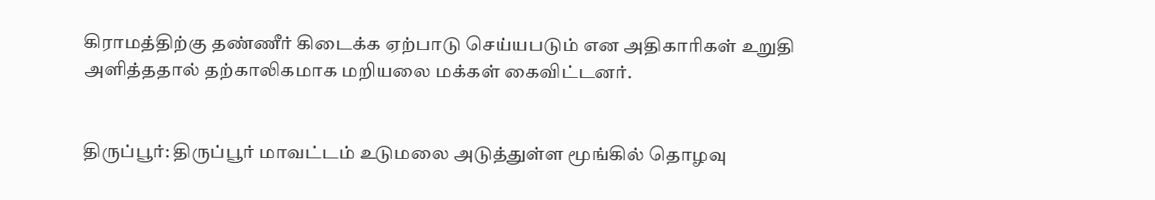கிராமத்திற்கு தண்ணீர் கிடைக்க ஏற்பாடு செய்யபடும் என அதிகாரிகள் உறுதி அளித்ததால் தற்காலிகமாக மறியலை மக்கள் கைவிட்டனர்.


திருப்பூர்: திருப்பூர் மாவட்டம் உடுமலை அடுத்துள்ள மூங்கில் தொழவு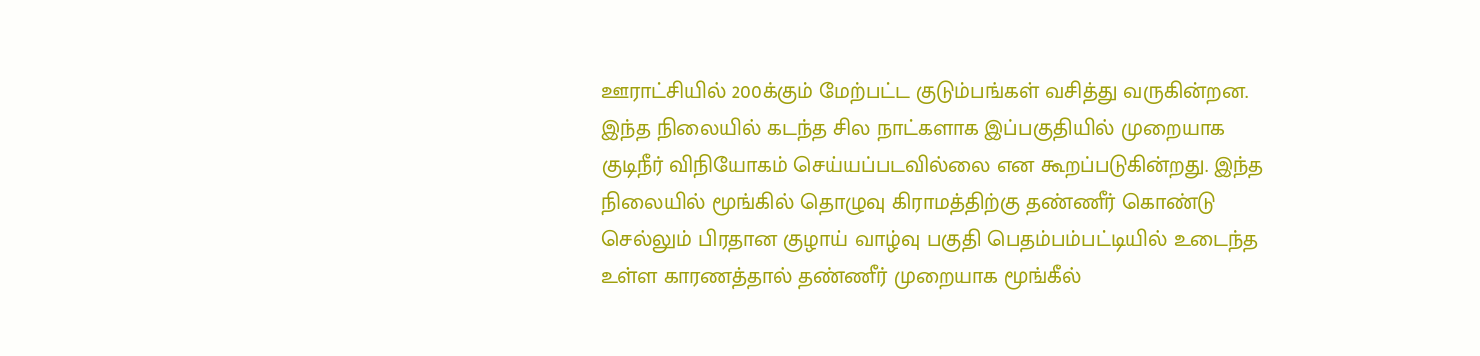ஊராட்சியில் 200க்கும் மேற்பட்ட குடும்பங்கள் வசித்து வருகின்றன. இந்த நிலையில் கடந்த சில நாட்களாக இப்பகுதியில் முறையாக குடிநீர் விநியோகம் செய்யப்படவில்லை என கூறப்படுகின்றது. இந்த நிலையில் மூங்கில் தொழுவு கிராமத்திற்கு தண்ணீர் கொண்டு செல்லும் பிரதான குழாய் வாழ்வு பகுதி பெதம்பம்பட்டியில் உடைந்த உள்ள காரணத்தால் தண்ணீர் முறையாக மூங்கீல்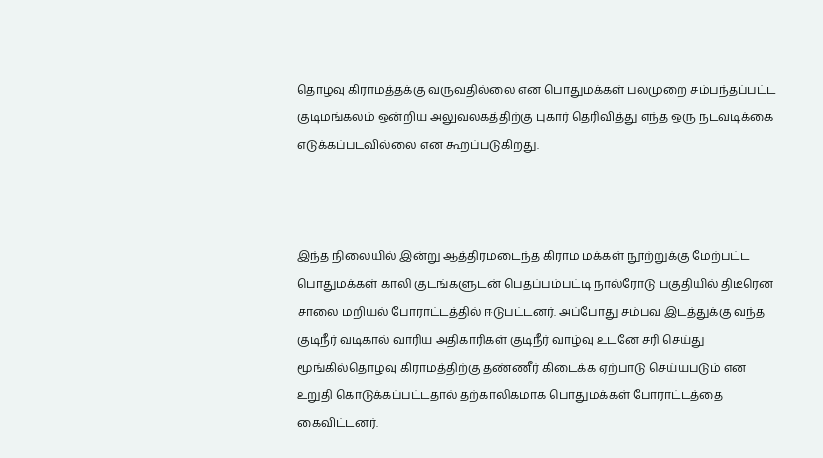தொழவு கிராமத்தக்கு வருவதில்லை என பொதுமக்கள் பலமுறை சம்பந்தப்பட்ட குடிமங்கலம் ஒன்றிய அலுவலகத்திற்கு புகார் தெரிவித்து எந்த ஒரு நடவடிக்கை எடுக்கப்படவில்லை என கூறப்படுகிறது.



இந்த நிலையில் இன்று ஆத்திரமடைந்த கிராம மக்கள் நூற்றுக்கு மேற்பட்ட பொதுமக்கள் காலி குடங்களுடன் பெதப்பம்பட்டி நால்ரோடு பகுதியில் திடீரென சாலை மறியல் போராட்டத்தில் ஈடுபட்டனர். அப்போது சம்பவ இடத்துக்கு வந்த குடிநீர் வடிகால் வாரிய அதிகாரிகள் குடிநீர் வாழ்வு உடனே சரி செய்து மூங்கில்தொழவு கிராமத்திற்கு தண்ணீர் கிடைக்க ஏற்பாடு செய்யபடும் என உறுதி கொடுக்கப்பட்டதால் தற்காலிகமாக பொதுமக்கள் போராட்டத்தை கைவிட்டனர்.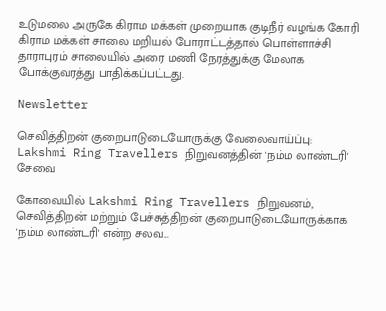உடுமலை அருகே கிராம மக்கள் முறையாக குடிநீர் வழங்க கோரி கிராம மக்கள் சாலை மறியல் போராட்டத்தால் பொள்ளாச்சி தாராபுரம் சாலையில் அரை மணி நேரத்துக்கு மேலாக போக்குவரத்து பாதிக்கப்பட்டது.

Newsletter

செவித்திறன் குறைபாடுடையோருக்கு வேலைவாய்ப்பு: Lakshmi Ring Travellers நிறுவனத்தின் 'நம்ம லாண்டரி' சேவை

கோவையில் Lakshmi Ring Travellers நிறுவனம், செவித்திறன் மற்றும் பேச்சுத்திறன் குறைபாடுடையோருக்காக 'நம்ம லாண்டரி' என்ற சலவ...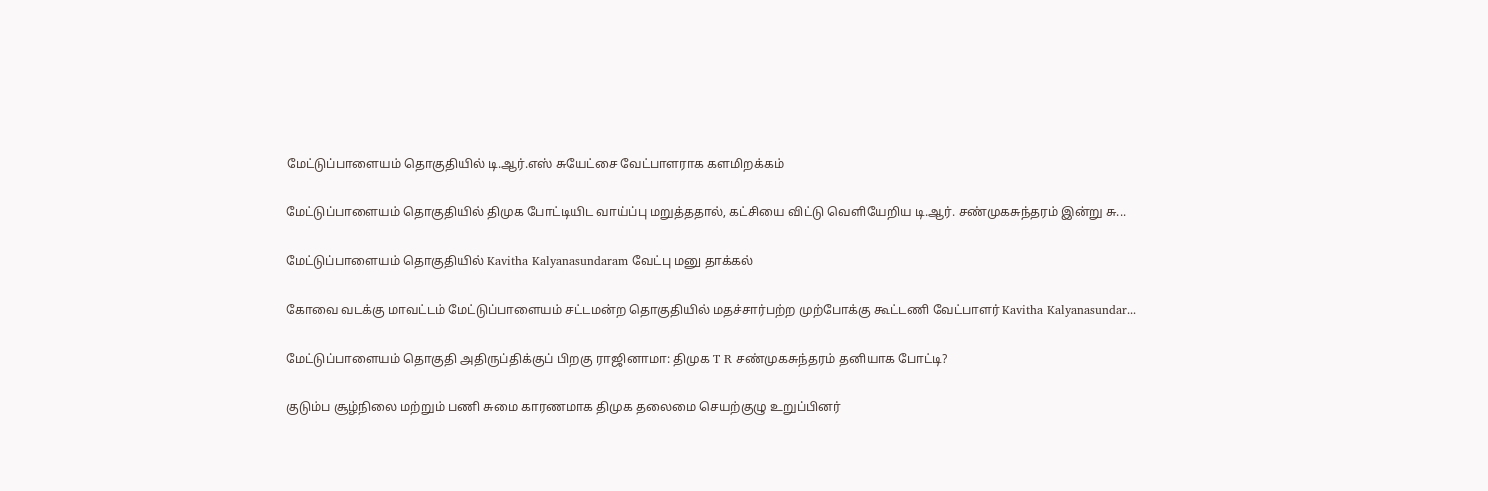மேட்டுப்பாளையம் தொகுதியில் டி.ஆர்.எஸ் சுயேட்சை வேட்பாளராக களமிறக்கம்

மேட்டுப்பாளையம் தொகுதியில் திமுக போட்டியிட வாய்ப்பு மறுத்ததால், கட்சியை விட்டு வெளியேறிய டி.ஆர். சண்முகசுந்தரம் இன்று சு...

மேட்டுப்பாளையம் தொகுதியில் Kavitha Kalyanasundaram வேட்பு மனு தாக்கல்

கோவை வடக்கு மாவட்டம் மேட்டுப்பாளையம் சட்டமன்ற தொகுதியில் மதச்சார்பற்ற முற்போக்கு கூட்டணி வேட்பாளர் Kavitha Kalyanasundar...

மேட்டுப்பாளையம் தொகுதி அதிருப்திக்குப் பிறகு ராஜினாமா: திமுக T R சண்முகசுந்தரம் தனியாக போட்டி?

குடும்ப சூழ்நிலை மற்றும் பணி சுமை காரணமாக திமுக தலைமை செயற்குழு உறுப்பினர்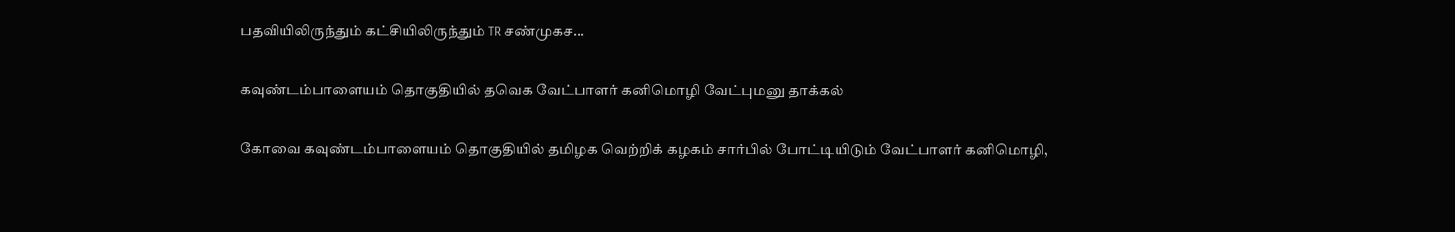பதவியிலிருந்தும் கட்சியிலிருந்தும் TR சண்முகச...

கவுண்டம்பாளையம் தொகுதியில் தவெக வேட்பாளர் கனிமொழி வேட்புமனு தாக்கல்

கோவை கவுண்டம்பாளையம் தொகுதியில் தமிழக வெற்றிக் கழகம் சார்பில் போட்டியிடும் வேட்பாளர் கனிமொழி,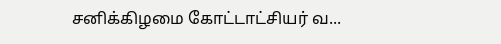சனிக்கிழமை கோட்டாட்சியர் வ...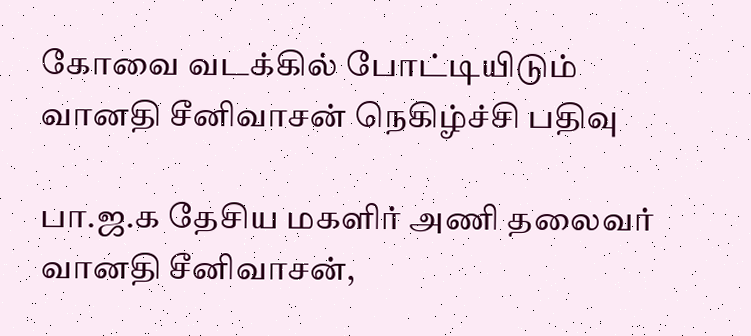கோவை வடக்கில் போட்டியிடும் வானதி சீனிவாசன் நெகிழ்ச்சி பதிவு

பா.ஜ.க தேசிய மகளிர் அணி தலைவர் வானதி சீனிவாசன்,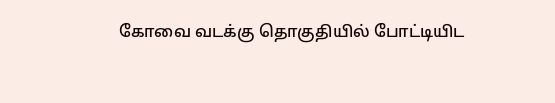கோவை வடக்கு தொகுதியில் போட்டியிட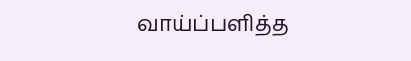வாய்ப்பளித்த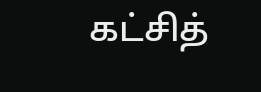கட்சித்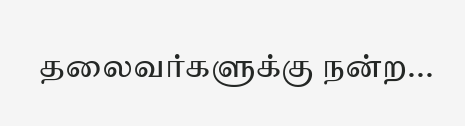தலைவர்களுக்கு நன்ற...